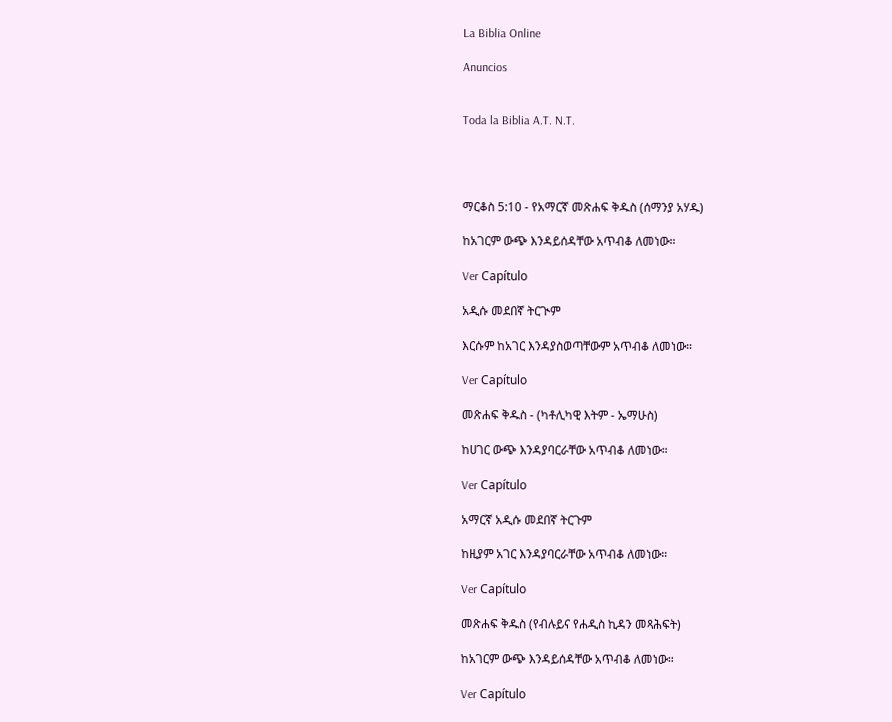La Biblia Online

Anuncios


Toda la Biblia A.T. N.T.




ማርቆስ 5:10 - የአማርኛ መጽሐፍ ቅዱስ (ሰማንያ አሃዱ)

ከአገርም ውጭ እንዳይሰዳቸው አጥብቆ ለመነው።

Ver Capítulo

አዲሱ መደበኛ ትርጒም

እርሱም ከአገር እንዳያስወጣቸውም አጥብቆ ለመነው።

Ver Capítulo

መጽሐፍ ቅዱስ - (ካቶሊካዊ እትም - ኤማሁስ)

ከሀገር ውጭ እንዳያባርራቸው አጥብቆ ለመነው።

Ver Capítulo

አማርኛ አዲሱ መደበኛ ትርጉም

ከዚያም አገር እንዳያባርራቸው አጥብቆ ለመነው።

Ver Capítulo

መጽሐፍ ቅዱስ (የብሉይና የሐዲስ ኪዳን መጻሕፍት)

ከአገርም ውጭ እንዳይሰዳቸው አጥብቆ ለመነው።

Ver Capítulo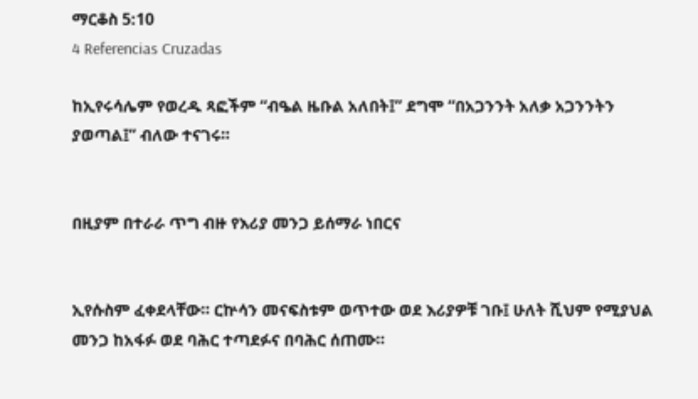ማርቆስ 5:10
4 Referencias Cruzadas

ከኢየሩሳሌም የወረዱ ጻፎችም “ብዔል ዜቡል አለበት፤” ደግሞ “በአጋንንት አለቃ አጋንንትን ያወጣል፤” ብለው ተናገሩ።


በዚያም በተራራ ጥግ ብዙ የእሪያ መንጋ ይሰማራ ነበርና


ኢየሱስም ፈቀደላቸው። ርኵሳን መናፍስቱም ወጥተው ወደ እሪያዎቹ ገቡ፤ ሁለት ሺህም የሚያህል መንጋ ከአፋፉ ወደ ባሕር ተጣደፉና በባሕር ሰጠሙ።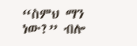“ስምህ ማን ነው?” ብሎ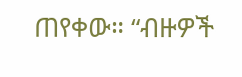ጠየቀው። “ብዙዎች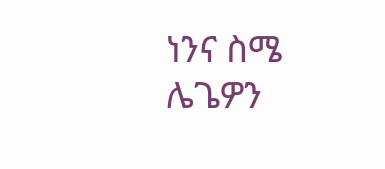ነንና ስሜ ሌጌዎን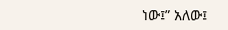ነው፤” አለው፤